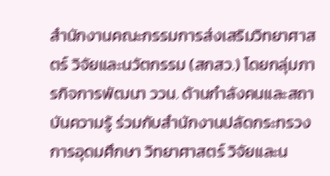สำนักงานคณะกรรมการส่งเสริมวิทยาศาสตร์ วิจัยและนวัตกรรม (สกสว.) โดยกลุ่มภารกิจการพัฒนา ววน. ด้านกำลังคนและสถาบันความรู้ ร่วมกับสำนักงานปลัดกระทรวงการอุดมศึกษา วิทยาศาสตร์ วิจัยและน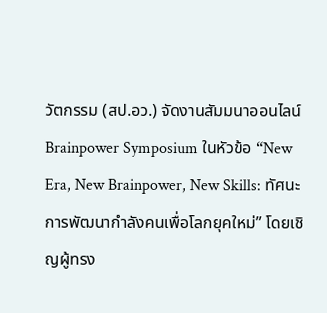วัตกรรม (สป.อว.) จัดงานสัมมนาออนไลน์ Brainpower Symposium ในหัวข้อ “New Era, New Brainpower, New Skills: ทัศนะการพัฒนากำลังคนเพื่อโลกยุคใหม่” โดยเชิญผู้ทรง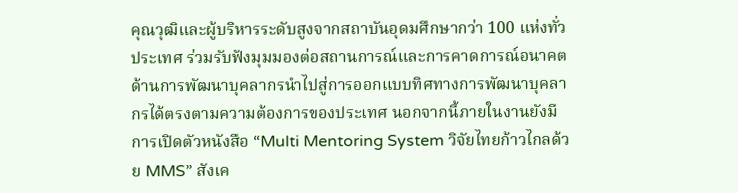คุณวุฒิและผู้บริหารระดับสูงจากสถาบันอุดมศึกษากว่า 100 แห่งทั่วประเทศ ร่วมรับฟังมุมมองต่อสถานการณ์และการคาดการณ์อนาคตด้านการพัฒนาบุคลากรนำไปสู่การออกแบบทิศทางการพัฒนาบุคลากรได้ตรงตามความต้องการของประเทศ นอกจากนี้ภายในงานยังมีการเปิดตัวหนังสือ “Multi Mentoring System วิจัยไทยก้าวไกลด้วย MMS” สังเค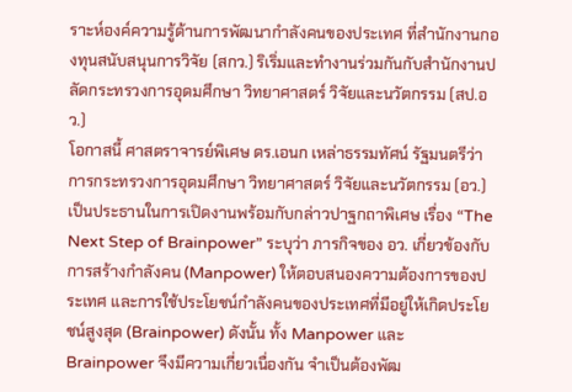ราะห์องค์ความรู้ด้านการพัฒนากำลังคนของประเทศ ที่สำนักงานกองทุนสนับสนุนการวิจัย (สกว.) ริเริ่มและทำงานร่วมกันกับสำนักงานปลัดกระทรวงการอุดมศึกษา วิทยาศาสตร์ วิจัยและนวัตกรรม (สป.อว.)
โอกาสนี้ ศาสตราจารย์พิเศษ ดร.เอนก เหล่าธรรมทัศน์ รัฐมนตรีว่าการกระทรวงการอุดมศึกษา วิทยาศาสตร์ วิจัยและนวัตกรรม (อว.) เป็นประธานในการเปิดงานพร้อมกับกล่าวปาฐกถาพิเศษ เรื่อง “The Next Step of Brainpower” ระบุว่า ภารกิจของ อว. เกี่ยวข้องกับการสร้างกำลังคน (Manpower) ให้ตอบสนองความต้องการของประเทศ และการใช้ประโยชน์กำลังคนของประเทศที่มีอยู่ให้เกิดประโยชน์สูงสุด (Brainpower) ดังนั้น ทั้ง Manpower และ Brainpower จึงมีความเกี่ยวเนื่องกัน จำเป็นต้องพัฒ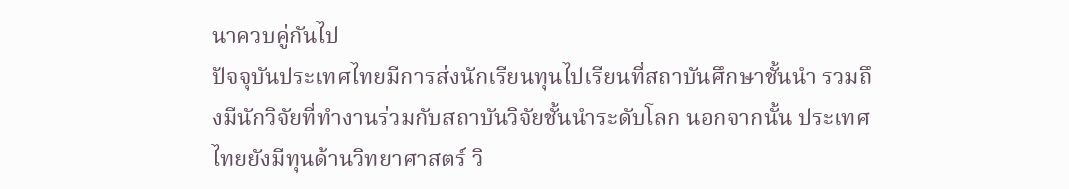นาควบคู่กันไป
ปัจจุบันประเทศไทยมีการส่งนักเรียนทุนไปเรียนที่สถาบันศึกษาชั้นนำ รวมถึงมีนักวิจัยที่ทำงานร่วมกับสถาบันวิจัยชั้นนำระดับโลก นอกจากนั้น ประเทศไทยยังมีทุนด้านวิทยาศาสตร์ วิ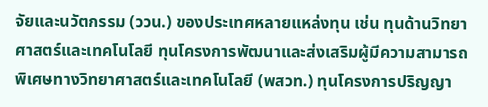จัยและนวัตกรรม (ววน.) ของประเทศหลายแหล่งทุน เช่น ทุนด้านวิทยาศาสตร์และเทคโนโลยี ทุนโครงการพัฒนาและส่งเสริมผู้มีความสามารถพิเศษทางวิทยาศาสตร์และเทคโนโลยี (พสวท.) ทุนโครงการปริญญา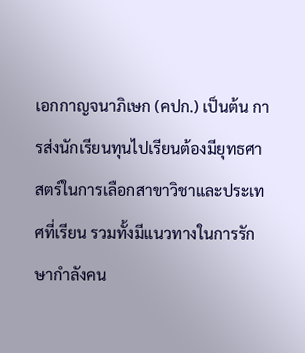เอกกาญจนาภิเษก (คปก.) เป็นต้น การส่งนักเรียนทุนไปเรียนต้องมียุทธศาสตร์ในการเลือกสาขาวิชาและประเทศที่เรียน รวมทั้งมีแนวทางในการรักษากำลังคน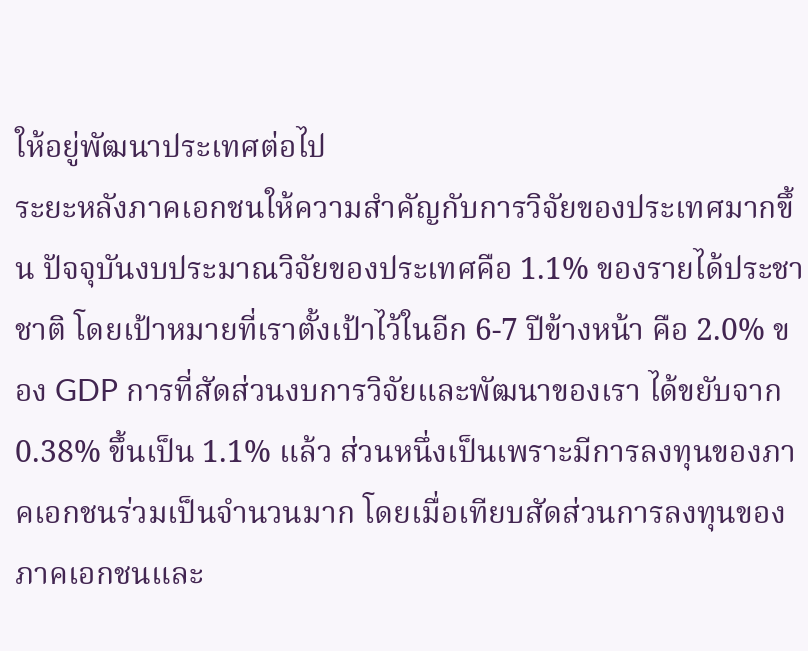ให้อยู่พัฒนาประเทศต่อไป
ระยะหลังภาคเอกชนให้ความสำคัญกับการวิจัยของประเทศมากขึ้น ปัจจุบันงบประมาณวิจัยของประเทศคือ 1.1% ของรายได้ประชาชาติ โดยเป้าหมายที่เราตั้งเป้าไว้ในอีก 6-7 ปีข้างหน้า คือ 2.0% ของ GDP การที่สัดส่วนงบการวิจัยและพัฒนาของเรา ได้ขยับจาก 0.38% ขึ้นเป็น 1.1% แล้ว ส่วนหนึ่งเป็นเพราะมีการลงทุนของภาคเอกชนร่วมเป็นจำนวนมาก โดยเมื่อเทียบสัดส่วนการลงทุนของภาคเอกชนและ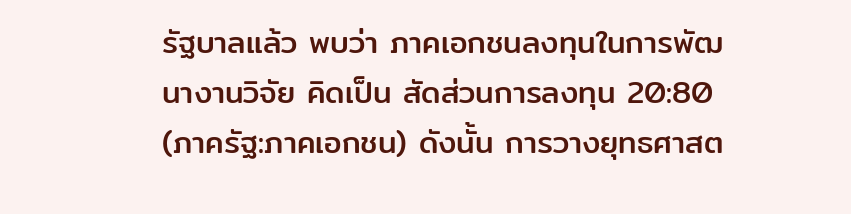รัฐบาลแล้ว พบว่า ภาคเอกชนลงทุนในการพัฒนางานวิจัย คิดเป็น สัดส่วนการลงทุน 20:80 (ภาครัฐ:ภาคเอกชน) ดังนั้น การวางยุทธศาสต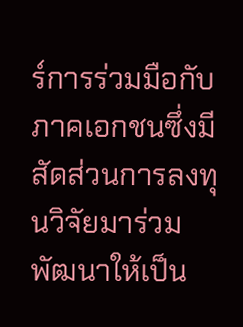ร์การร่วมมือกับภาคเอกชนซึ่งมีสัดส่วนการลงทุนวิจัยมาร่วมพัฒนาให้เป็น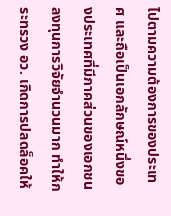ไปตามความต้องการของประเทศ และถือเป็นเอกลักษณ์หนึ่งของประเทศที่มีภาคส่วนของเอกชนลงทุนการวิจัยจำนวนมาก ทำให้กระทรวง อว. เกิดการปลดล็อคให้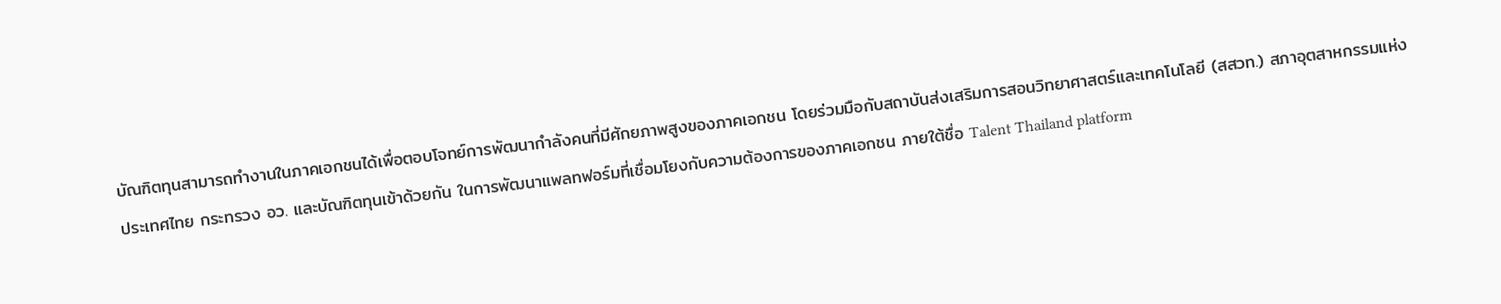บัณฑิตทุนสามารถทำงานในภาคเอกชนได้เพื่อตอบโจทย์การพัฒนากำลังคนที่มีศักยภาพสูงของภาคเอกชน โดยร่วมมือกับสถาบันส่งเสริมการสอนวิทยาศาสตร์และเทคโนโลยี (สสวท.) สภาอุตสาหกรรมแห่งประเทศไทย กระทรวง อว. และบัณฑิตทุนเข้าด้วยกัน ในการพัฒนาแพลทฟอร์มที่เชื่อมโยงกับความต้องการของภาคเอกชน ภายใต้ชื่อ Talent Thailand platform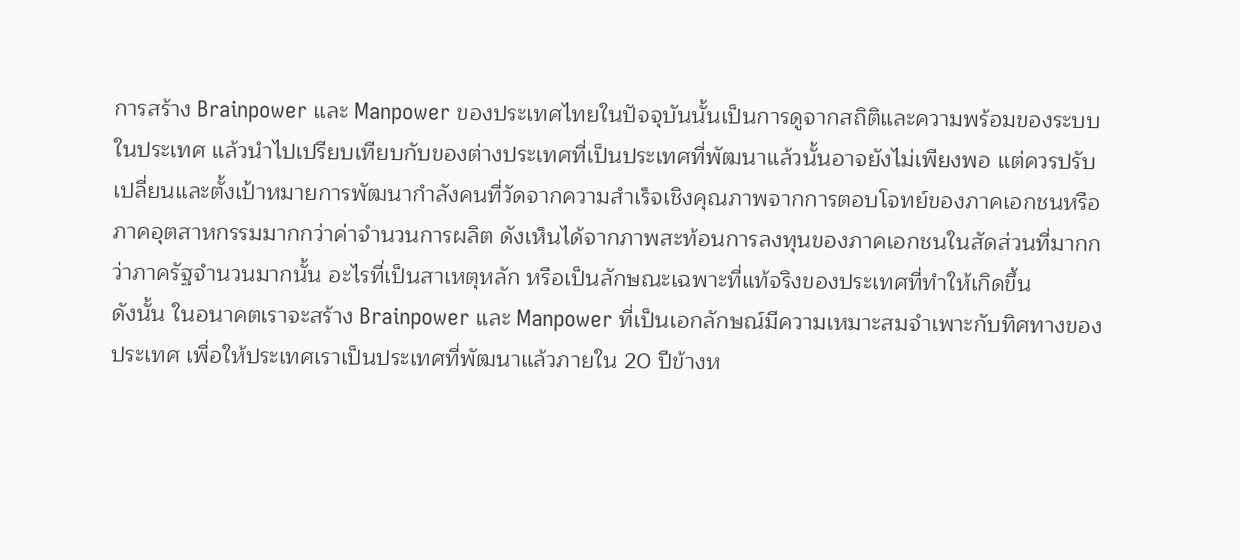การสร้าง Brainpower และ Manpower ของประเทศไทยในปัจจุบันนั้นเป็นการดูจากสถิติและความพร้อมของระบบในประเทศ แล้วนำไปเปรียบเทียบกับของต่างประเทศที่เป็นประเทศที่พัฒนาแล้วนั้นอาจยังไม่เพียงพอ แต่ควรปรับเปลี่ยนและตั้งเป้าหมายการพัฒนากำลังคนที่วัดจากความสำเร็จเชิงคุณภาพจากการตอบโจทย์ของภาคเอกชนหรือภาคอุตสาหกรรมมากกว่าค่าจำนวนการผลิต ดังเห็นได้จากภาพสะท้อนการลงทุนของภาคเอกชนในสัดส่วนที่มากกว่าภาครัฐจำนวนมากนั้น อะไรที่เป็นสาเหตุหลัก หรือเป็นลักษณะเฉพาะที่แท้จริงของประเทศที่ทำให้เกิดขึ้น
ดังนั้น ในอนาคตเราจะสร้าง Brainpower และ Manpower ที่เป็นเอกลักษณ์มีความเหมาะสมจำเพาะกับทิศทางของประเทศ เพื่อให้ประเทศเราเป็นประเทศที่พัฒนาแล้วภายใน 20 ปีข้างห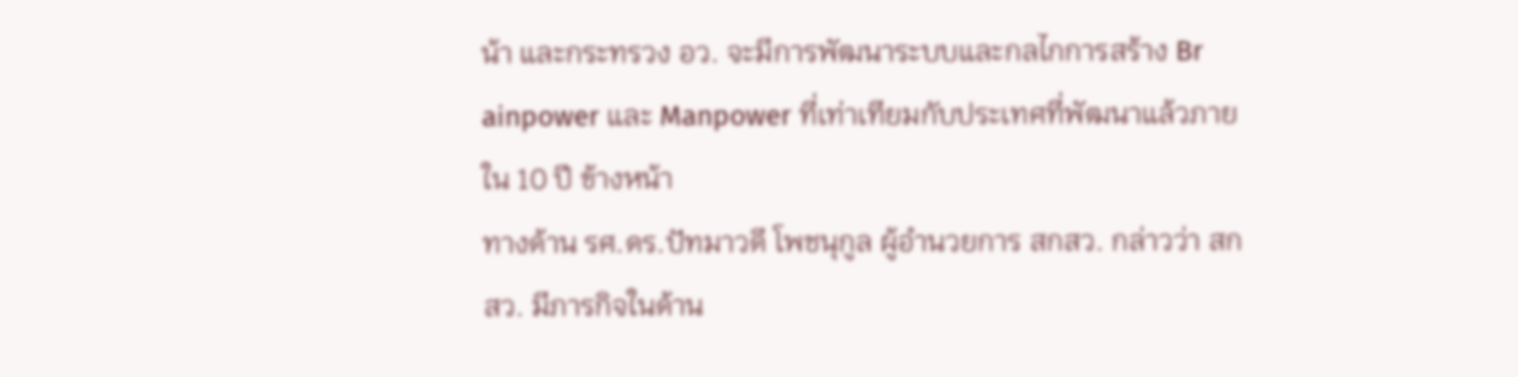น้า และกระทรวง อว. จะมีการพัฒนาระบบและกลไกการสร้าง Br ainpower และ Manpower ที่เท่าเทียมกับประเทศที่พัฒนาแล้วภายใน 10 ปี ข้างหน้า
ทางด้าน รศ.ดร.ปัทมาวดี โพชนุกูล ผู้อำนวยการ สกสว. กล่าวว่า สกสว. มีภารกิจในด้าน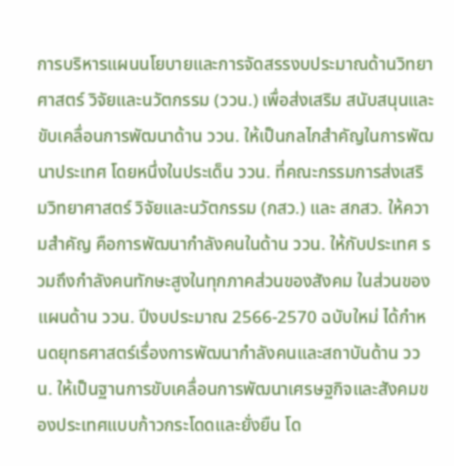การบริหารแผนนโยบายและการจัดสรรงบประมาณด้านวิทยาศาสตร์ วิจัยและนวัตกรรม (ววน.) เพื่อส่งเสริม สนับสนุนและขับเคลื่อนการพัฒนาด้าน ววน. ให้เป็นกลไกสำคัญในการพัฒนาประเทศ โดยหนึ่งในประเด็น ววน. ที่คณะกรรมการส่งเสริมวิทยาศาสตร์ วิจัยและนวัตกรรม (กสว.) และ สกสว. ให้ความสำคัญ คือการพัฒนากำลังคนในด้าน ววน. ให้กับประเทศ รวมถึงกำลังคนทักษะสูงในทุกภาคส่วนของสังคม ในส่วนของแผนด้าน ววน. ปีงบประมาณ 2566-2570 ฉบับใหม่ ได้กำหนดยุทธศาสตร์เรื่องการพัฒนากำลังคนและสถาบันด้าน ววน. ให้เป็นฐานการขับเคลื่อนการพัฒนาเศรษฐกิจและสังคมของประเทศแบบก้าวกระโดดและยั่งยืน โด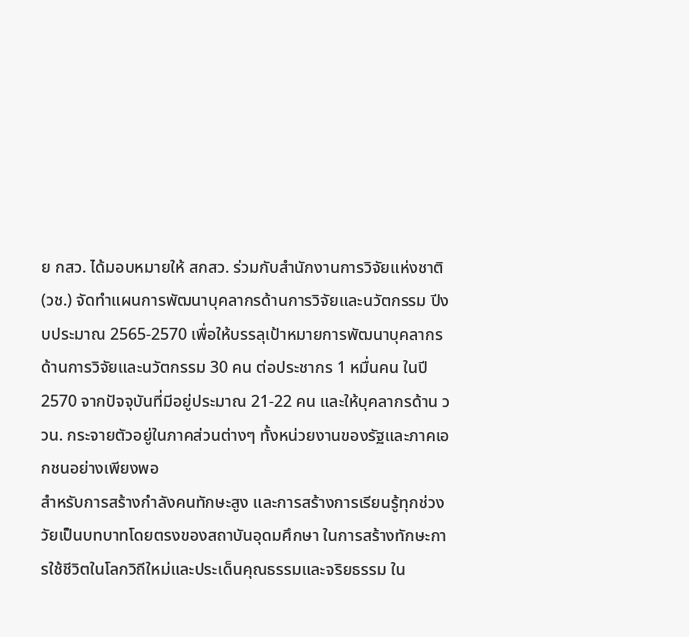ย กสว. ได้มอบหมายให้ สกสว. ร่วมกับสำนักงานการวิจัยแห่งชาติ (วช.) จัดทำแผนการพัฒนาบุคลากรด้านการวิจัยและนวัตกรรม ปีงบประมาณ 2565-2570 เพื่อให้บรรลุเป้าหมายการพัฒนาบุคลากรด้านการวิจัยและนวัตกรรม 30 คน ต่อประชากร 1 หมื่นคน ในปี 2570 จากปัจจุบันที่มีอยู่ประมาณ 21-22 คน และให้บุคลากรด้าน ววน. กระจายตัวอยู่ในภาคส่วนต่างๆ ทั้งหน่วยงานของรัฐและภาคเอกชนอย่างเพียงพอ
สำหรับการสร้างกำลังคนทักษะสูง และการสร้างการเรียนรู้ทุกช่วงวัยเป็นบทบาทโดยตรงของสถาบันอุดมศึกษา ในการสร้างทักษะการใช้ชีวิตในโลกวิถีใหม่และประเด็นคุณธรรมและจริยธรรม ใน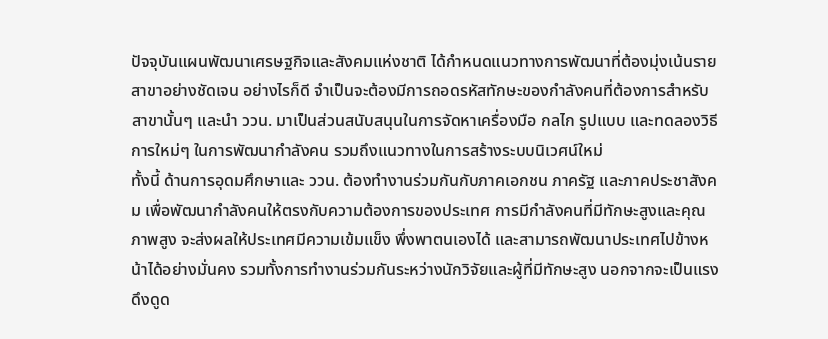ปัจจุบันแผนพัฒนาเศรษฐกิจและสังคมแห่งชาติ ได้กำหนดแนวทางการพัฒนาที่ต้องมุ่งเน้นรายสาขาอย่างชัดเจน อย่างไรก็ดี จำเป็นจะต้องมีการถอดรหัสทักษะของกำลังคนที่ต้องการสำหรับสาขานั้นๆ และนำ ววน. มาเป็นส่วนสนับสนุนในการจัดหาเครื่องมือ กลไก รูปแบบ และทดลองวิธีการใหม่ๆ ในการพัฒนากำลังคน รวมถึงแนวทางในการสร้างระบบนิเวศน์ใหม่
ทั้งนี้ ด้านการอุดมศึกษาและ ววน. ต้องทำงานร่วมกันกับภาคเอกชน ภาครัฐ และภาคประชาสังคม เพื่อพัฒนากำลังคนให้ตรงกับความต้องการของประเทศ การมีกำลังคนที่มีทักษะสูงและคุณภาพสูง จะส่งผลให้ประเทศมีความเข้มแข็ง พึ่งพาตนเองได้ และสามารถพัฒนาประเทศไปข้างหน้าได้อย่างมั่นคง รวมทั้งการทำงานร่วมกันระหว่างนักวิจัยและผู้ที่มีทักษะสูง นอกจากจะเป็นแรงดึงดูด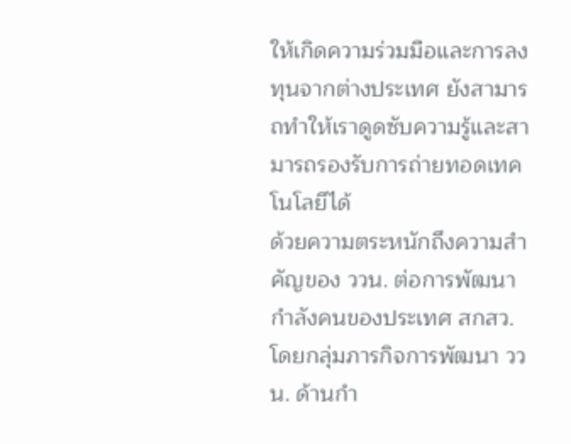ให้เกิดความร่วมมือและการลงทุนจากต่างประเทศ ยังสามารถทำให้เราดูดซับความรู้และสามารถรองรับการถ่ายทอดเทคโนโลยีได้
ด้วยความตระหนักถึงความสำคัญของ ววน. ต่อการพัฒนากำลังคนของประเทศ สกสว. โดยกลุ่มภารกิจการพัฒนา ววน. ด้านกำ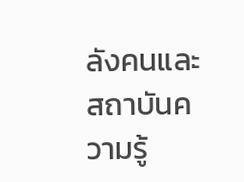ลังคนและสถาบันความรู้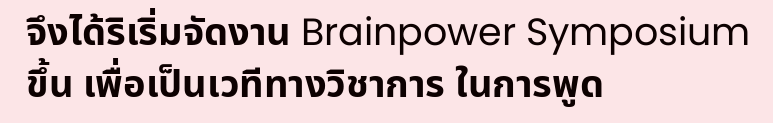จึงได้ริเริ่มจัดงาน Brainpower Symposium ขึ้น เพื่อเป็นเวทีทางวิชาการ ในการพูด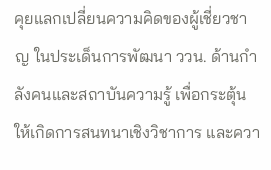คุยแลกเปลี่ยนความคิดของผู้เชี่ยวชาญ ในประเด็นการพัฒนา ววน. ด้านกำลังคนและสถาบันความรู้ เพื่อกระตุ้นให้เกิดการสนทนาเชิงวิชาการ และควา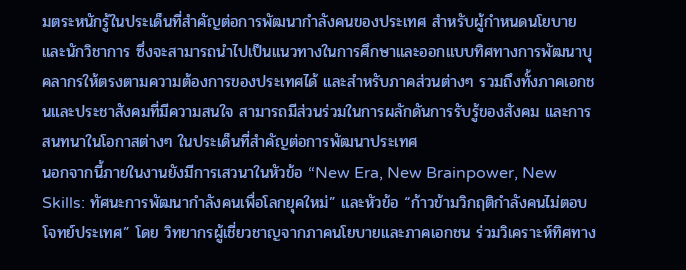มตระหนักรู้ในประเด็นที่สำคัญต่อการพัฒนากำลังคนของประเทศ สำหรับผู้กำหนดนโยบายและนักวิชาการ ซึ่งจะสามารถนำไปเป็นแนวทางในการศึกษาและออกแบบทิศทางการพัฒนาบุคลากรให้ตรงตามความต้องการของประเทศได้ และสำหรับภาคส่วนต่างๆ รวมถึงทั้งภาคเอกชนและประชาสังคมที่มีความสนใจ สามารถมีส่วนร่วมในการผลักดันการรับรู้ของสังคม และการสนทนาในโอกาสต่างๆ ในประเด็นที่สำคัญต่อการพัฒนาประเทศ
นอกจากนี้ภายในงานยังมีการเสวนาในหัวข้อ “New Era, New Brainpower, New Skills: ทัศนะการพัฒนากำลังคนเพื่อโลกยุคใหม่” และหัวข้อ “ก้าวข้ามวิกฤติกำลังคนไม่ตอบโจทย์ประเทศ” โดย วิทยากรผู้เชี่ยวชาญจากภาคนโยบายและภาคเอกชน ร่วมวิเคราะห์ทิศทาง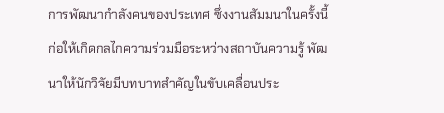การพัฒนากำลังคนของประเทศ ซึ่งงานสัมมนาในครั้งนี้ก่อให้เกิดกลไกความร่วมมือระหว่างสถาบันความรู้ พัฒนาให้นักวิจัยมีบทบาทสำคัญในขับเคลื่อนประ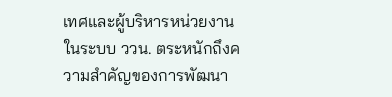เทศและผู้บริหารหน่วยงานในระบบ ววน. ตระหนักถึงความสำคัญของการพัฒนา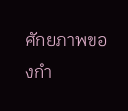ศักยภาพของกำ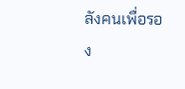ลังคนเพื่อรอง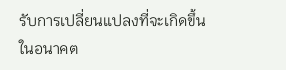รับการเปลี่ยนแปลงที่จะเกิดขึ้นในอนาคต